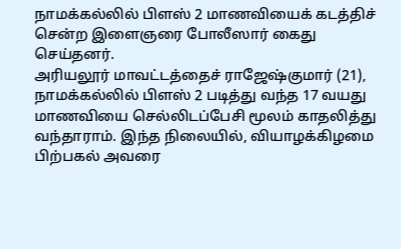நாமக்கல்லில் பிளஸ் 2 மாணவியைக் கடத்திச் சென்ற இளைஞரை போலீஸார் கைது செய்தனர்.
அரியலூர் மாவட்டத்தைச் ராஜேஷ்குமார் (21), நாமக்கல்லில் பிளஸ் 2 படித்து வந்த 17 வயது மாணவியை செல்லிடப்பேசி மூலம் காதலித்து வந்தாராம். இந்த நிலையில், வியாழக்கிழமை பிற்பகல் அவரை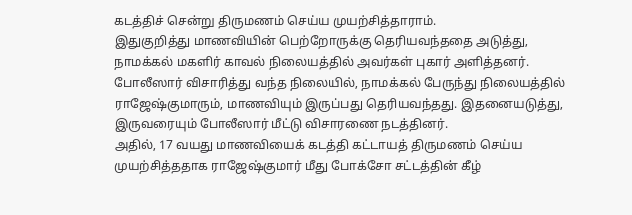கடத்திச் சென்று திருமணம் செய்ய முயற்சித்தாராம்.
இதுகுறித்து மாணவியின் பெற்றோருக்கு தெரியவந்ததை அடுத்து, நாமக்கல் மகளிர் காவல் நிலையத்தில் அவர்கள் புகார் அளித்தனர். போலீஸார் விசாரித்து வந்த நிலையில், நாமக்கல் பேருந்து நிலையத்தில் ராஜேஷ்குமாரும், மாணவியும் இருப்பது தெரியவந்தது. இதனையடுத்து, இருவரையும் போலீஸார் மீட்டு விசாரணை நடத்தினர்.
அதில், 17 வயது மாணவியைக் கடத்தி கட்டாயத் திருமணம் செய்ய முயற்சித்ததாக ராஜேஷ்குமார் மீது போக்சோ சட்டத்தின் கீழ்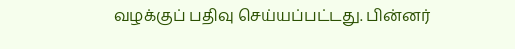வழக்குப் பதிவு செய்யப்பட்டது. பின்னர்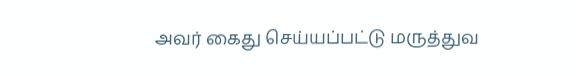அவர் கைது செய்யப்பட்டு மருத்துவ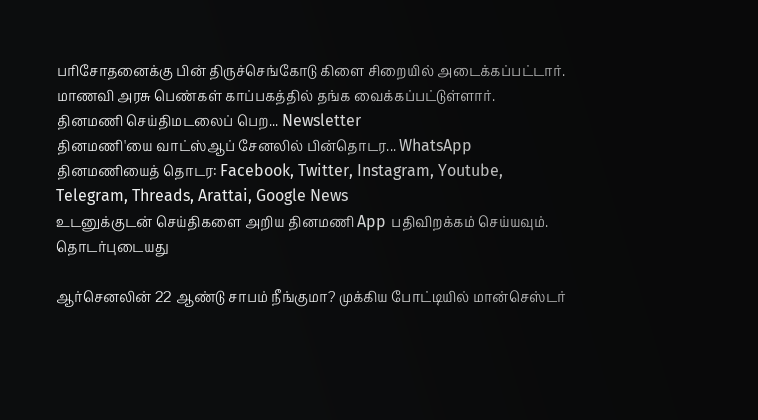பரிசோதனைக்கு பின் திருச்செங்கோடு கிளை சிறையில் அடைக்கப்பட்டார். மாணவி அரசு பெண்கள் காப்பகத்தில் தங்க வைக்கப்பட்டுள்ளார்.
தினமணி செய்திமடலைப் பெற... Newsletter
தினமணி'யை வாட்ஸ்ஆப் சேனலில் பின்தொடர... WhatsApp
தினமணியைத் தொடர: Facebook, Twitter, Instagram, Youtube, Telegram, Threads, Arattai, Google News
உடனுக்குடன் செய்திகளை அறிய தினமணி App பதிவிறக்கம் செய்யவும்.
தொடர்புடையது

ஆர்செனலின் 22 ஆண்டு சாபம் நீங்குமா? முக்கிய போட்டியில் மான்செஸ்டர்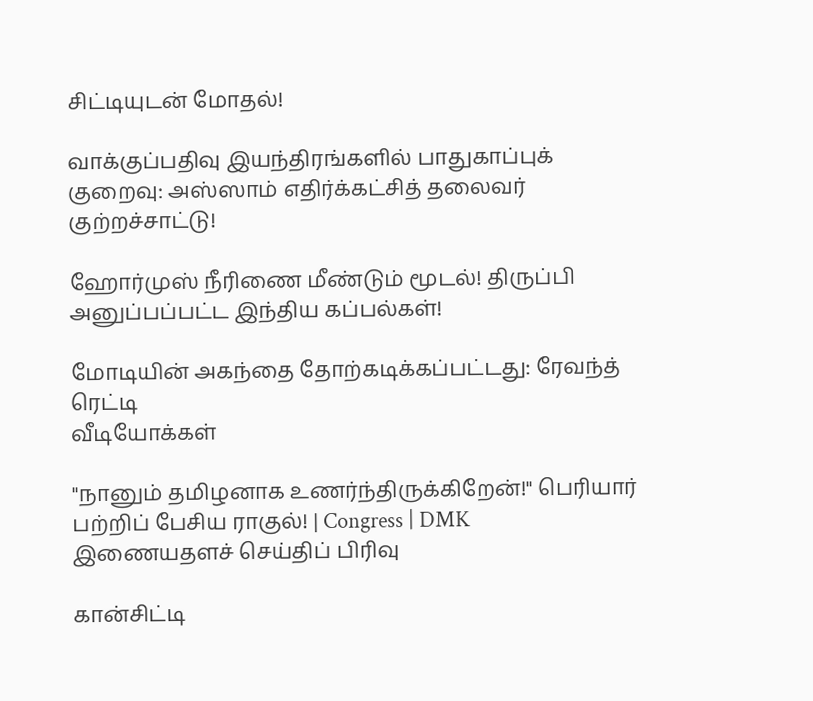சிட்டியுடன் மோதல்!

வாக்குப்பதிவு இயந்திரங்களில் பாதுகாப்புக் குறைவு: அஸ்ஸாம் எதிர்க்கட்சித் தலைவர் குற்றச்சாட்டு!

ஹோர்முஸ் நீரிணை மீண்டும் மூடல்! திருப்பி அனுப்பப்பட்ட இந்திய கப்பல்கள்!

மோடியின் அகந்தை தோற்கடிக்கப்பட்டது: ரேவந்த் ரெட்டி
வீடியோக்கள்

"நானும் தமிழனாக உணர்ந்திருக்கிறேன்!" பெரியார் பற்றிப் பேசிய ராகுல்! | Congress | DMK
இணையதளச் செய்திப் பிரிவு

கான்சிட்டி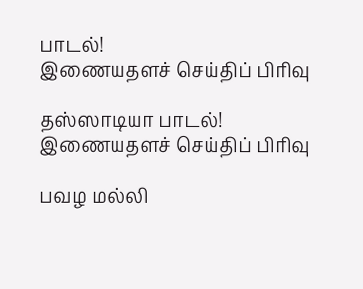பாடல்!
இணையதளச் செய்திப் பிரிவு

தஸ்ஸாடியா பாடல்!
இணையதளச் செய்திப் பிரிவு

பவழ மல்லி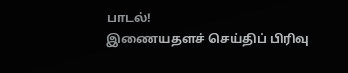பாடல்!
இணையதளச் செய்திப் பிரிவு